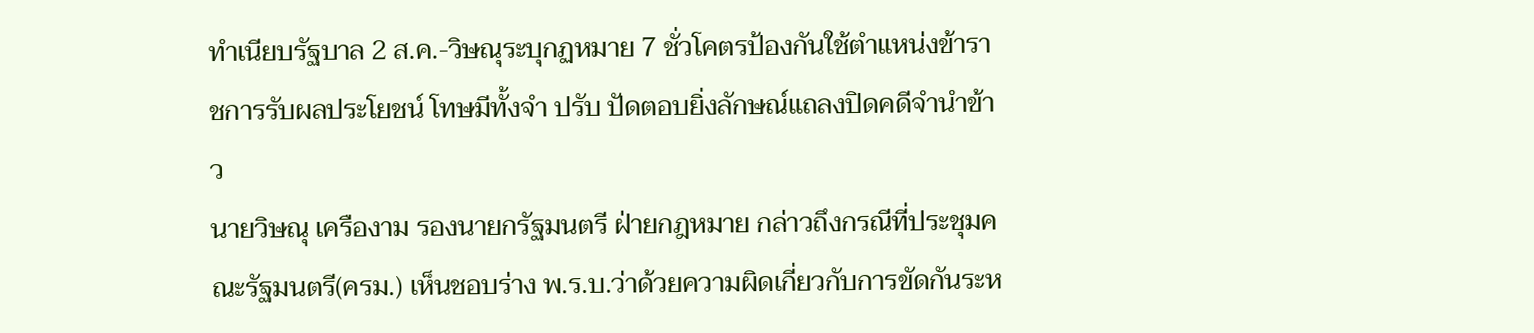ทำเนียบรัฐบาล 2 ส.ค.-วิษณุระบุกฏหมาย 7 ชั่วโคตรป้องกันใช้ตำแหน่งข้าราชการรับผลประโยชน์ โทษมีทั้งจำ ปรับ ปัดตอบยิ่งลักษณ์แถลงปิดคดีจำนำข้าว
นายวิษณุ เครืองาม รองนายกรัฐมนตรี ฝ่ายกฎหมาย กล่าวถึงกรณีที่ประชุมคณะรัฐมนตรี(ครม.) เห็นชอบร่าง พ.ร.บ.ว่าด้วยความผิดเกี่ยวกับการขัดกันระห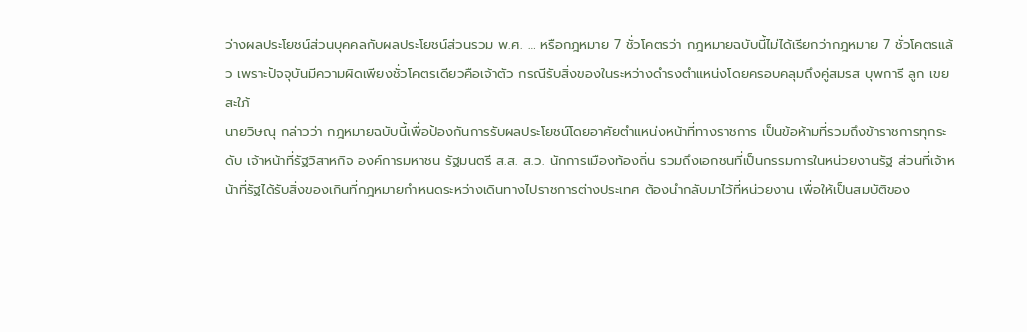ว่างผลประโยชน์ส่วนบุคคลกับผลประโยชน์ส่วนรวม พ.ศ. … หรือกฎหมาย 7 ชั่วโคตรว่า กฎหมายฉบับนี้ไม่ได้เรียกว่ากฎหมาย 7 ชั่วโคตรแล้ว เพราะปัจจุบันมีความผิดเพียงชั่วโคตรเดียวคือเจ้าตัว กรณีรับสิ่งของในระหว่างดำรงตำแหน่งโดยครอบคลุมถึงคู่สมรส บุพการี ลูก เขย สะใภ้
นายวิษณุ กล่าวว่า กฎหมายฉบับนี้เพื่อป้องกันการรับผลประโยชน์โดยอาศัยตำแหน่งหน้าที่ทางราชการ เป็นข้อห้ามที่รวมถึงข้าราชการทุกระดับ เจ้าหน้าที่รัฐวิสาหกิจ องค์การมหาชน รัฐมนตรี ส.ส. ส.ว. นักการเมืองท้องถิ่น รวมถึงเอกชนที่เป็นกรรมการในหน่วยงานรัฐ ส่วนที่เจ้าหน้าที่รัฐได้รับสิ่งของเกินที่กฎหมายกำหนดระหว่างเดินทางไปราชการต่างประเทศ ต้องนำกลับมาไว้ที่หน่วยงาน เพื่อให้เป็นสมบัติของ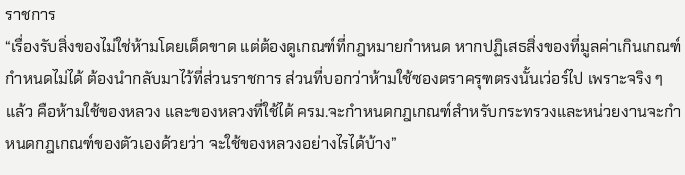ราชการ
“เรื่องรับสิ่งของไม่ใช่ห้ามโดยเด็ดขาด แต่ต้องดูเกณฑ์ที่กฎหมายกำหนด หากปฏิเสธสิ่งของที่มูลค่าเกินเกณฑ์กำหนดไม่ได้ ต้องนำกลับมาไว้ที่ส่วนราชการ ส่วนที่บอกว่าห้ามใช้ซองตราครุฑตรงนั้นเว่อร์ไป เพราะจริง ๆ แล้ว คือห้ามใช้ของหลวง และของหลวงที่ใช้ได้ ครม.จะกำหนดกฎเกณฑ์สำหรับกระทรวงและหน่วยงานจะกำหนดกฎเกณฑ์ของตัวเองด้วยว่า จะใช้ของหลวงอย่างไรได้บ้าง”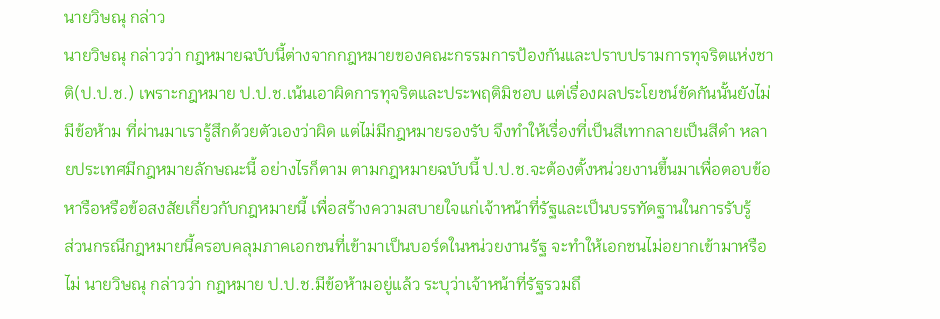นายวิษณุ กล่าว
นายวิษณุ กล่าวว่า กฎหมายฉบับนี้ต่างจากกฎหมายของคณะกรรมการป้องกันและปราบปรามการทุจริตแห่งชาติ(ป.ป.ช.) เพราะกฎหมาย ป.ป.ช.เน้นเอาผิดการทุจริตและประพฤติมิชอบ แต่เรื่องผลประโยชน์ขัดกันนั้นยังไม่มีข้อห้าม ที่ผ่านมาเรารู้สึกด้วยตัวเองว่าผิด แต่ไม่มีกฎหมายรองรับ จึงทำให้เรื่องที่เป็นสีเทากลายเป็นสีดำ หลายประเทศมีกฎหมายลักษณะนี้ อย่างไรก็ตาม ตามกฎหมายฉบับนี้ ป.ป.ช.จะต้องตั้งหน่วยงานขึ้นมาเพื่อตอบข้อหารือหรือข้อสงสัยเกี่ยวกับกฎหมายนี้ เพื่อสร้างความสบายใจแก่เจ้าหน้าที่รัฐและเป็นบรรทัดฐานในการรับรู้
ส่วนกรณีกฎหมายนี้ครอบคลุมภาคเอกชนที่เข้ามาเป็นบอร์ดในหน่วยงานรัฐ จะทำให้เอกชนไม่อยากเข้ามาหรือไม่ นายวิษณุ กล่าวว่า กฎหมาย ป.ป.ช.มีข้อห้ามอยู่แล้ว ระบุว่าเจ้าหน้าที่รัฐรวมถึ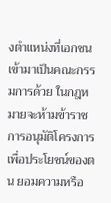งตำแหน่งที่เอกชนเข้ามาเป็นคณะกรรมการด้วย ในกฎหมายจะห้ามข้าราชการอนุมัติโครงการเพื่อประโยชน์ของตน ยอมความหรือ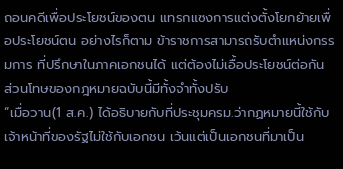ถอนคดีเพื่อประโยชน์ของตน แทรกแซงการแต่งตั้งโยกย้ายเพื่อประโยชน์ตน อย่างไรก็ตาม ข้าราชการสามารถรับตำแหน่งกรรมการ ที่ปรึกษาในภาคเอกชนได้ แต่ต้องไม่เอื้อประโยชน์ต่อกัน ส่วนโทษของกฎหมายฉบับนี้มีทั้งจำทั้งปรับ
“เมื่อวาน(1 ส.ค.) ได้อธิบายกับที่ประชุมครม.ว่ากฏหมายนี้ใช้กับเจ้าหน้าที่ของรัฐไม่ใช้กับเอกชน เว้นแต่เป็นเอกชนที่มาเป็น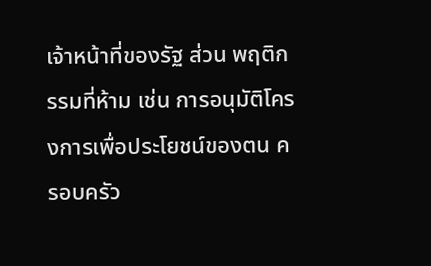เจ้าหน้าที่ของรัฐ ส่วน พฤติกรรมที่ห้าม เช่น การอนุมัติโครงการเพื่อประโยชน์ของตน ครอบครัว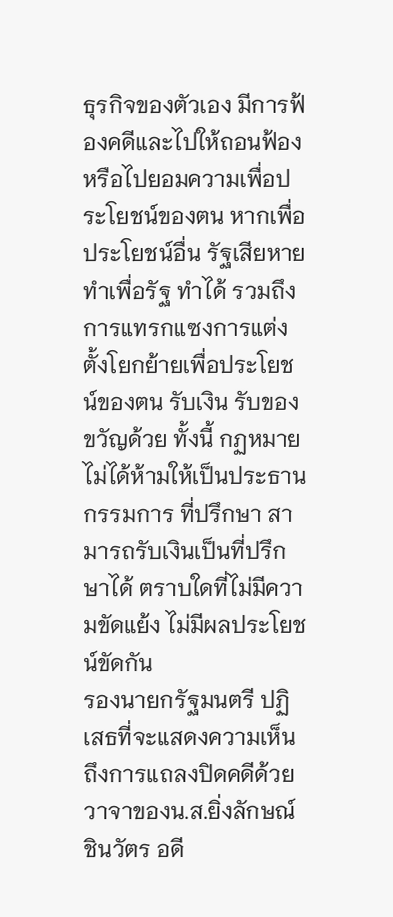ธุรกิจของตัวเอง มีการฟ้องคดีและไปให้ถอนฟ้องหรือไปยอมความเพื่อประโยชน์ของตน หากเพื่อประโยชน์อื่น รัฐเสียหายทำเพื่อรัฐ ทำได้ รวมถึงการแทรกแซงการแต่งตั้งโยกย้ายเพื่อประโยชน์ของตน รับเงิน รับของขวัญด้วย ทั้งนี้ กฏหมายไม่ได้ห้ามให้เป็นประธาน กรรมการ ที่ปรึกษา สามารถรับเงินเป็นที่ปรึกษาได้ ตราบใดที่ไม่มีความขัดแย้ง ไม่มีผลประโยชน์ขัดกัน
รองนายกรัฐมนตรี ปฏิเสธที่จะแสดงความเห็นถึงการแถลงปิดคดีด้วยวาจาของน.ส.ยิ่งลักษณ์ ชินวัตร อดี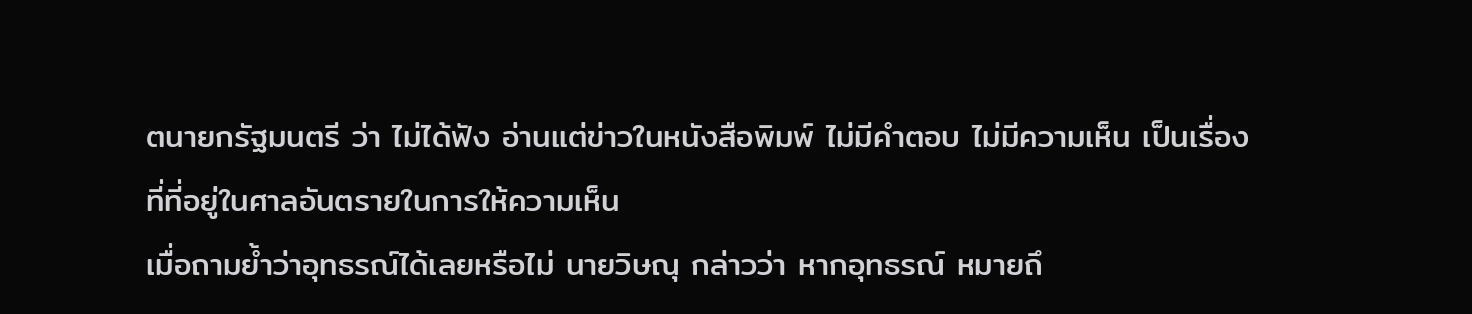ตนายกรัฐมนตรี ว่า ไม่ได้ฟัง อ่านแต่ข่าวในหนังสือพิมพ์ ไม่มีคำตอบ ไม่มีความเห็น เป็นเรื่องที่ที่อยู่ในศาลอันตรายในการให้ความเห็น
เมื่อถามย้ำว่าอุทธรณ์ได้เลยหรือไม่ นายวิษณุ กล่าวว่า หากอุทธรณ์ หมายถึ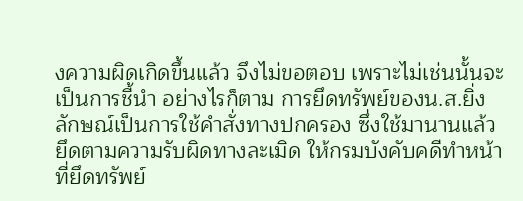งความผิดเกิดขึ้นแล้ว จึงไม่ขอตอบ เพราะไม่เช่นนั้นจะเป็นการชี้นำ อย่างไรก็ตาม การยึดทรัพย์ของน.ส.ยิ่งลักษณ์เป็นการใช้คำสั่งทางปกครอง ซึ่งใช้มานานแล้ว ยึดตามความรับผิดทางละเมิด ให้กรมบังคับคดีทำหน้าที่ยึดทรัพย์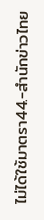ไม่ได้ใช้มาตรา44.-สำนักข่าวไทย